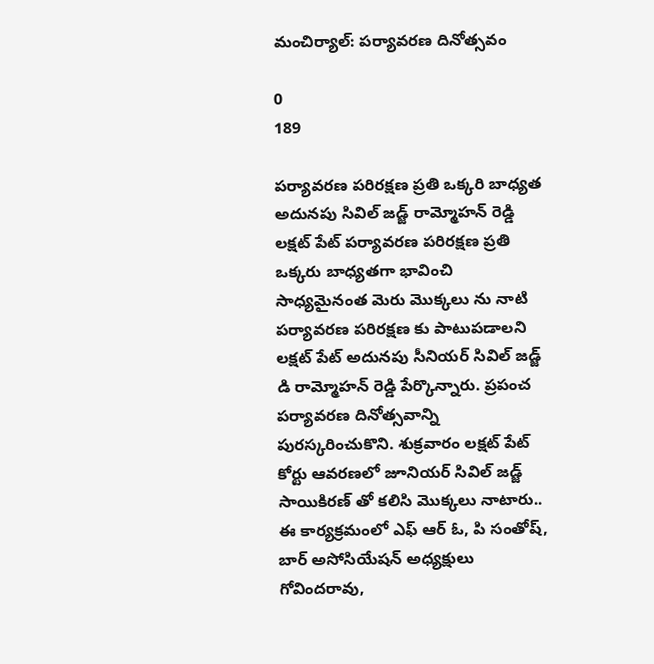మంచిర్యాల్: పర్యావరణ దినోత్సవం

0
189

పర్యావరణ పరిరక్షణ ప్రతి ఒక్కరి బాధ్యత అదునపు సివిల్ జడ్జ్ రామ్మోహన్ రెడ్డి లక్షట్ పేట్ పర్యావరణ పరిరక్షణ ప్రతి  ఒక్కరు బాధ్యతగా భావించి సాధ్యమైనంత మెరు మొక్కలు ను నాటి పర్యావరణ పరిరక్షణ కు పాటుపడాలని లక్షట్ పేట్ అదునపు సీనియర్ సివిల్ జడ్జ్ డి రామ్మోహన్ రెడ్డి పేర్కొన్నారు. ప్రపంచ పర్యావరణ దినోత్సవాన్ని పురస్కరించుకొని. శుక్రవారం లక్షట్ పేట్ కోర్టు ఆవరణలో జూనియర్ సివిల్ జడ్జ్ సాయికిరణ్ తో కలిసి మొక్కలు నాటారు.. ఈ కార్యక్రమంలో ఎఫ్ ఆర్ ఓ, పి సంతోష్,  బార్ అసోసియేషన్ అధ్యక్షులు గోవిందరావు,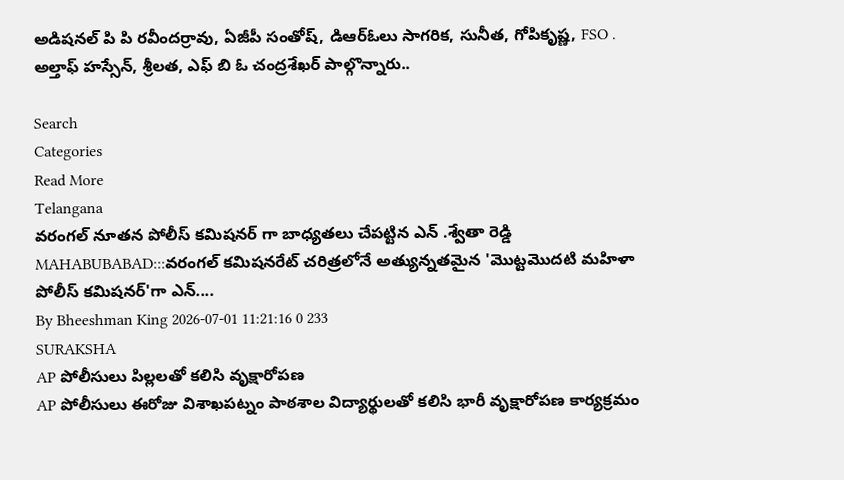అడిషనల్ పి పి రవీందర్రావు, ఏజీపీ సంతోష్, డిఆర్ఓలు సాగరిక, సునీత, గోపికృష్ణ, FSO . అల్తాఫ్ హస్సేన్, శ్రీలత, ఎఫ్ బి ఓ చంద్రశేఖర్ పాల్గొన్నారు..

Search
Categories
Read More
Telangana
వరంగల్ నూతన పోలీస్ కమిషనర్ గా బాధ్యతలు చేపట్టిన ఎన్ .శ్వేతా రెడ్డి
MAHABUBABAD:::వరంగల్ కమిషనరేట్ చరిత్రలోనే అత్యున్నతమైన 'మొట్టమొదటి మహిళా పోలీస్ కమిషనర్'గా ఎన్....
By Bheeshman King 2026-07-01 11:21:16 0 233
SURAKSHA
AP పోలీసులు పిల్లలతో కలిసి వృక్షారోపణ
AP పోలీసులు ఈరోజు విశాఖపట్నం పాఠశాల విద్యార్థులతో కలిసి భారీ వృక్షారోపణ కార్యక్రమం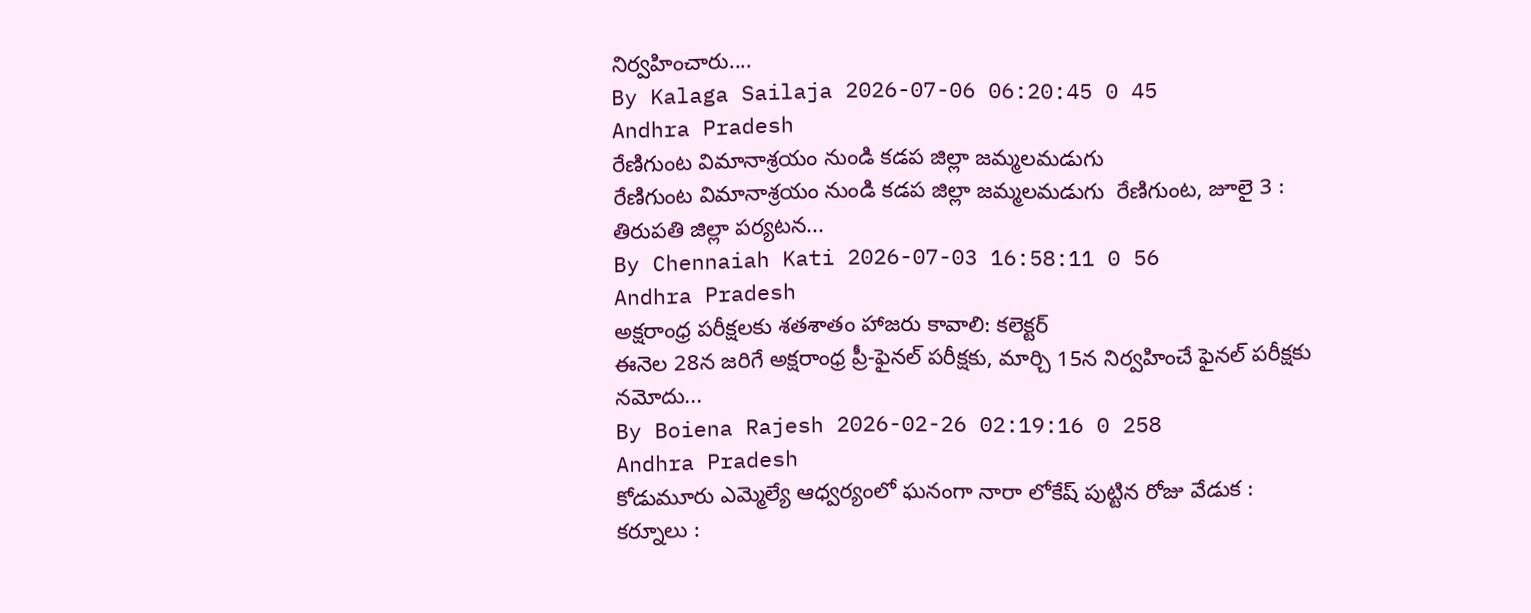నిర్వహించారు....
By Kalaga Sailaja 2026-07-06 06:20:45 0 45
Andhra Pradesh
రేణిగుంట విమానాశ్రయం నుండి కడప జిల్లా జమ్మలమడుగు
రేణిగుంట విమానాశ్రయం నుండి కడప జిల్లా జమ్మలమడుగు  రేణిగుంట, జూలై 3 : తిరుపతి జిల్లా పర్యటన...
By Chennaiah Kati 2026-07-03 16:58:11 0 56
Andhra Pradesh
అక్షరాంధ్ర పరీక్షలకు శతశాతం హాజరు కావాలి: కలెక్టర్
ఈనెల 28న జరిగే అక్షరాంధ్ర ప్రీ-ఫైనల్ పరీక్షకు, మార్చి 15న నిర్వహించే ఫైనల్ పరీక్షకు నమోదు...
By Boiena Rajesh 2026-02-26 02:19:16 0 258
Andhra Pradesh
కోడుమూరు ఎమ్మెల్యే ఆధ్వర్యంలో ఘనంగా నారా లోకేష్ పుట్టిన రోజు వేడుక :
కర్నూలు :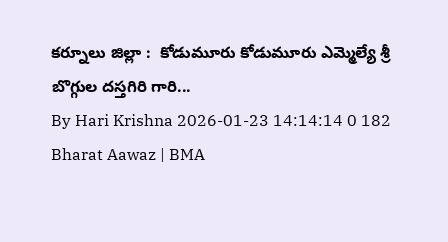కర్నూలు జిల్లా :  కోడుమూరు కోడుమూరు ఎమ్మెల్యే శ్రీ బొగ్గుల దస్తగిరి గారి...
By Hari Krishna 2026-01-23 14:14:14 0 182
Bharat Aawaz | BMA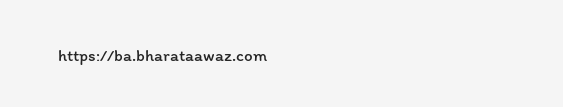https://ba.bharataawaz.com